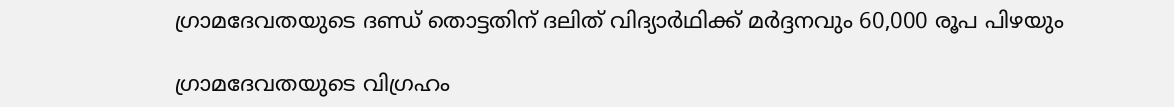ഗ്രാമദേവതയുടെ ദണ്ഡ് തൊട്ടതിന് ദലിത് വിദ്യാർഥിക്ക് മർദ്ദനവും 60,000 രൂപ പിഴയും

ഗ്രാമദേവതയുടെ വിഗ്രഹം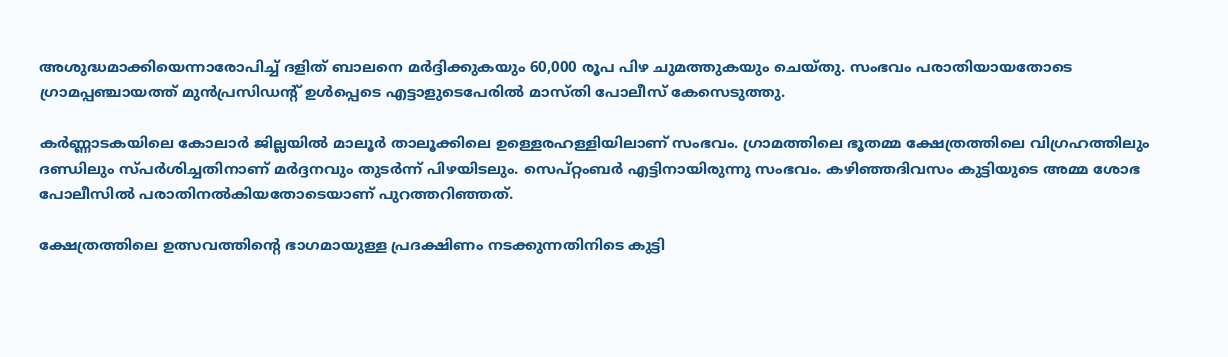അശുദ്ധമാക്കിയെന്നാരോപിച്ച് ദളിത് ബാലനെ മർദ്ദിക്കുകയും 60,000 രൂപ പിഴ ചുമത്തുകയും ചെയ്തു. സംഭവം പരാതിയായതോടെ ഗ്രാമപ്പഞ്ചായത്ത് മുന്‍പ്രസിഡന്റ് ഉള്‍പ്പെടെ എട്ടാളുടെപേരില്‍ മാസ്തി പോലീസ് കേസെടുത്തു.

കർണ്ണാടകയിലെ കോലാർ ജില്ലയിൽ മാലൂര്‍ താലൂക്കിലെ ഉള്ളെരഹള്ളിയിലാണ് സംഭവം. ഗ്രാമത്തിലെ ഭൂതമ്മ ക്ഷേത്രത്തിലെ വിഗ്രഹത്തിലും ദണ്ഡിലും സ്പര്‍ശിച്ചതിനാണ് മർദ്ദനവും തുടർന്ന് പിഴയിടലും. സെപ്റ്റംബര്‍ എട്ടിനായിരുന്നു സംഭവം. കഴിഞ്ഞദിവസം കുട്ടിയുടെ അമ്മ ശോഭ പോലീസില്‍ പരാതിനല്‍കിയതോടെയാണ് പുറത്തറിഞ്ഞത്.

ക്ഷേത്രത്തിലെ ഉത്സവത്തിന്റെ ഭാഗമായുള്ള പ്രദക്ഷിണം നടക്കുന്നതിനിടെ കുട്ടി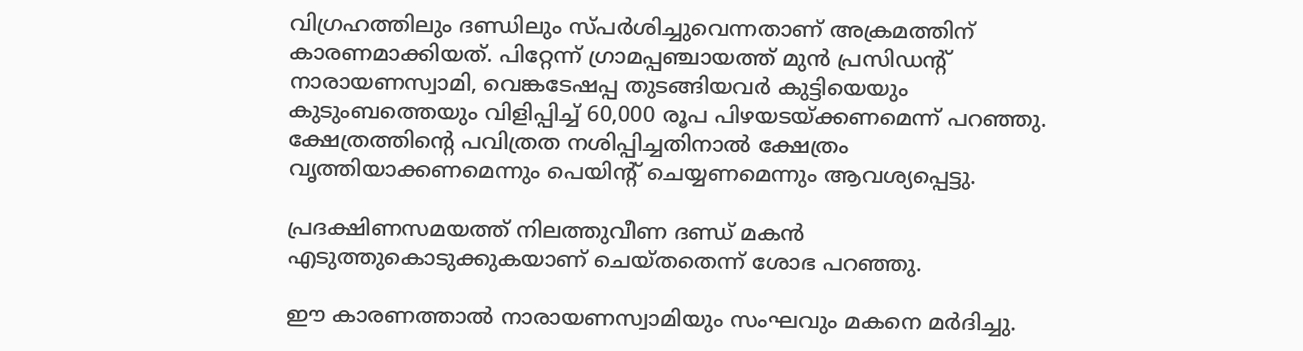വിഗ്രഹത്തിലും ദണ്ഡിലും സ്പര്‍ശിച്ചുവെന്നതാണ് അക്രമത്തിന് കാരണമാക്കിയത്. പിറ്റേന്ന് ഗ്രാമപ്പഞ്ചായത്ത് മുന്‍ പ്രസിഡന്റ് നാരായണസ്വാമി, വെങ്കടേഷപ്പ തുടങ്ങിയവര്‍ കുട്ടിയെയും കുടുംബത്തെയും വിളിപ്പിച്ച് 60,000 രൂപ പിഴയടയ്ക്കണമെന്ന് പറഞ്ഞു. ക്ഷേത്രത്തിന്റെ പവിത്രത നശിപ്പിച്ചതിനാല്‍ ക്ഷേത്രം വൃത്തിയാക്കണമെന്നും പെയിന്റ് ചെയ്യണമെന്നും ആവശ്യപ്പെട്ടു.

പ്രദക്ഷിണസമയത്ത് നിലത്തുവീണ ദണ്ഡ് മകന്‍ എടുത്തുകൊടുക്കുകയാണ് ചെയ്തതെന്ന് ശോഭ പറഞ്ഞു.

ഈ കാരണത്താല്‍ നാരായണസ്വാമിയും സംഘവും മകനെ മര്‍ദിച്ചു.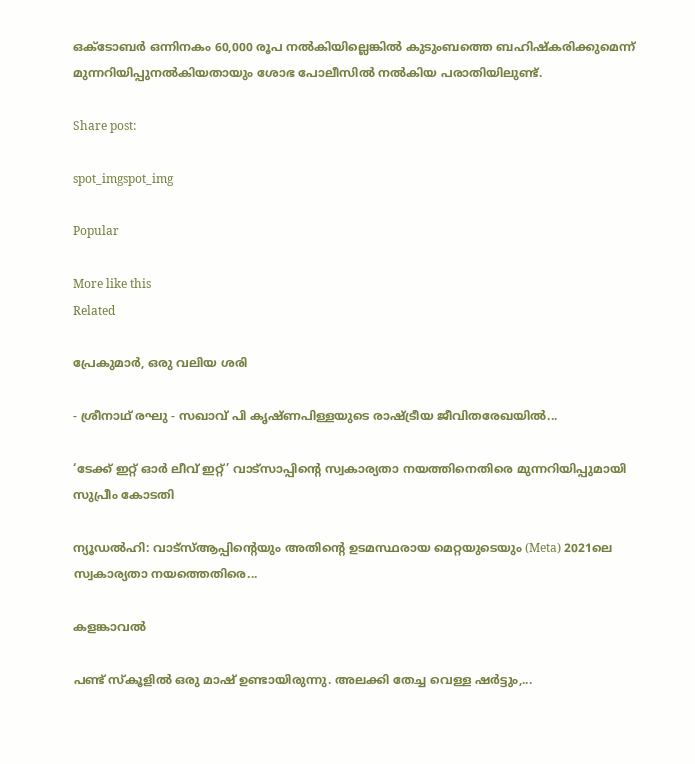ഒക്ടോബര്‍ ഒന്നിനകം 60,000 രൂപ നല്‍കിയില്ലെങ്കില്‍ കുടുംബത്തെ ബഹിഷ്‌കരിക്കുമെന്ന് മുന്നറിയിപ്പുനല്‍കിയതായും ശോഭ പോലീസില്‍ നല്‍കിയ പരാതിയിലുണ്ട്.

Share post:

spot_imgspot_img

Popular

More like this
Related

പ്രേകുമാർ, ഒരു വലിയ ശരി

- ശ്രീനാഥ് രഘു - സഖാവ് പി കൃഷ്ണപിള്ളയുടെ രാഷ്ട്രീയ ജീവിതരേഖയിൽ...

‘ടേക്ക് ഇറ്റ് ഓർ ലീവ് ഇറ്റ്’ വാട്സാപ്പിന്റെ സ്വകാര്യതാ നയത്തിനെതിരെ മുന്നറിയിപ്പുമായി സുപ്രീം കോടതി

ന്യൂഡൽഹി: വാട്‌സ്ആപ്പിന്റെയും അതിന്റെ ഉടമസ്ഥരായ മെറ്റയുടെയും (Meta) 2021ലെ സ്വകാര്യതാ നയത്തെതിരെ...

കളങ്കാവൽ

പണ്ട് സ്കൂളിൽ ഒരു മാഷ് ഉണ്ടായിരുന്നു. അലക്കി തേച്ച വെള്ള ഷർട്ടും,...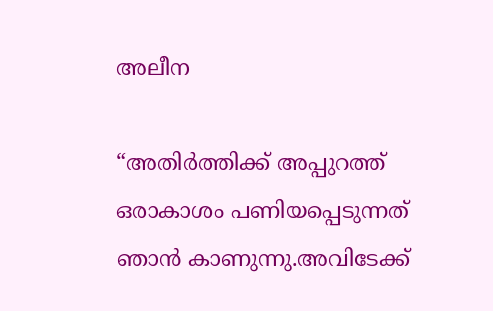അലീന

“അതിര്‍ത്തിക്ക് അപ്പുറത്ത് ഒരാകാശം പണിയപ്പെടുന്നത് ഞാന്‍ കാണുന്നു.അവിടേക്ക്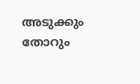അടുക്കും തോറും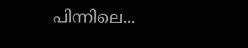പിന്നിലെ...